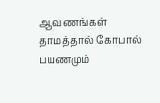ஆவணங்கள் தாமத்தால் கோபால் பயணமும்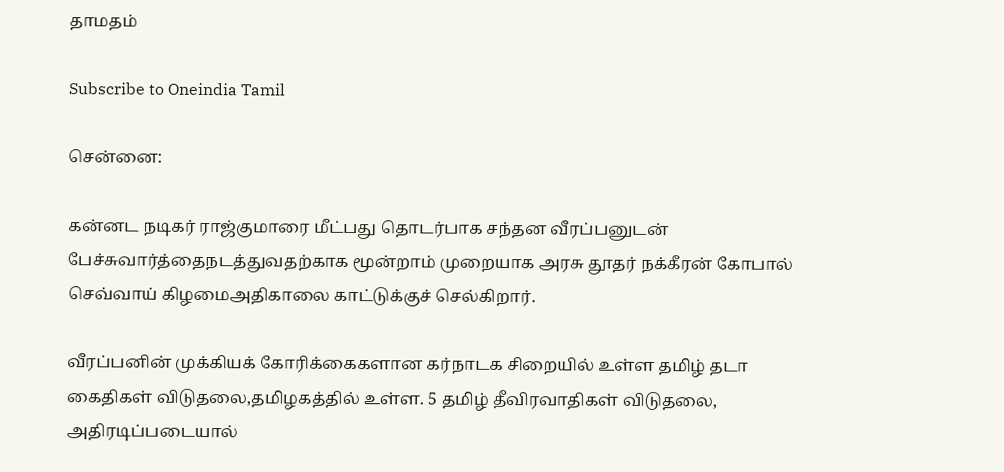தாமதம்

Subscribe to Oneindia Tamil

சென்னை:

கன்னட நடிகர் ராஜ்குமாரை மீட்பது தொடர்பாக சந்தன வீரப்பனுடன் பேச்சுவார்த்தைநடத்துவதற்காக மூன்றாம் முறையாக அரசு தூதர் நக்கீரன் கோபால் செவ்வாய் கிழமைஅதிகாலை காட்டுக்குச் செல்கிறார்.

வீரப்பனின் முக்கியக் கோரிக்கைகளான கர்நாடக சிறையில் உள்ள தமிழ் தடா கைதிகள் விடுதலை,தமிழகத்தில் உள்ள. 5 தமிழ் தீவிரவாதிகள் விடுதலை, அதிரடிப்படையால்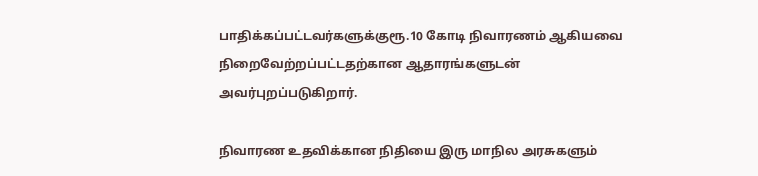பாதிக்கப்பட்டவர்களுக்குரூ.10 கோடி நிவாரணம் ஆகியவை நிறைவேற்றப்பட்டதற்கான ஆதாரங்களுடன் அவர்புறப்படுகிறார்.

நிவாரண உதவிக்கான நிதியை இரு மாநில அரசுகளும்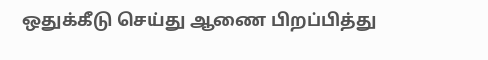ஒதுக்கீடு செய்து ஆணை பிறப்பித்து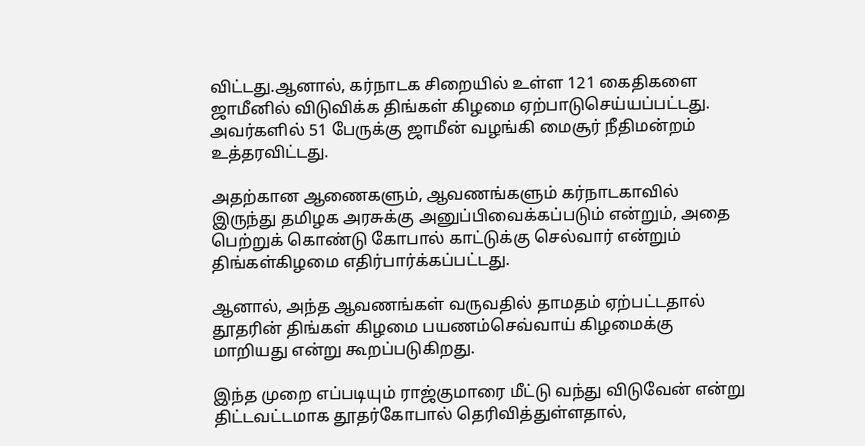விட்டது.ஆனால், கர்நாடக சிறையில் உள்ள 121 கைதிகளை ஜாமீனில் விடுவிக்க திங்கள் கிழமை ஏற்பாடுசெய்யப்பட்டது. அவர்களில் 51 பேருக்கு ஜாமீன் வழங்கி மைசூர் நீதிமன்றம் உத்தரவிட்டது.

அதற்கான ஆணைகளும், ஆவணங்களும் கர்நாடகாவில் இருந்து தமிழக அரசுக்கு அனுப்பிவைக்கப்படும் என்றும், அதை பெற்றுக் கொண்டு கோபால் காட்டுக்கு செல்வார் என்றும் திங்கள்கிழமை எதிர்பார்க்கப்பட்டது.

ஆனால், அந்த ஆவணங்கள் வருவதில் தாமதம் ஏற்பட்டதால் தூதரின் திங்கள் கிழமை பயணம்செவ்வாய் கிழமைக்கு மாறியது என்று கூறப்படுகிறது.

இந்த முறை எப்படியும் ராஜ்குமாரை மீட்டு வந்து விடுவேன் என்று திட்டவட்டமாக தூதர்கோபால் தெரிவித்துள்ளதால்,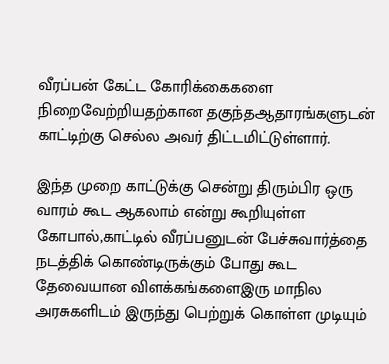வீரப்பன் கேட்ட கோரிக்கைகளை நிறைவேற்றியதற்கான தகுந்தஆதாரங்களுடன் காட்டிற்கு செல்ல அவர் திட்டமிட்டுள்ளார்.

இந்த முறை காட்டுக்கு சென்று திரும்பிர ஒரு வாரம் கூட ஆகலாம் என்று கூறியுள்ள கோபால்,காட்டில் வீரப்பனுடன் பேச்சுவார்த்தை நடத்திக் கொண்டிருக்கும் போது கூட தேவையான விளக்கங்களைஇரு மாநில அரசுகளிடம் இருந்து பெற்றுக் கொள்ள முடியும்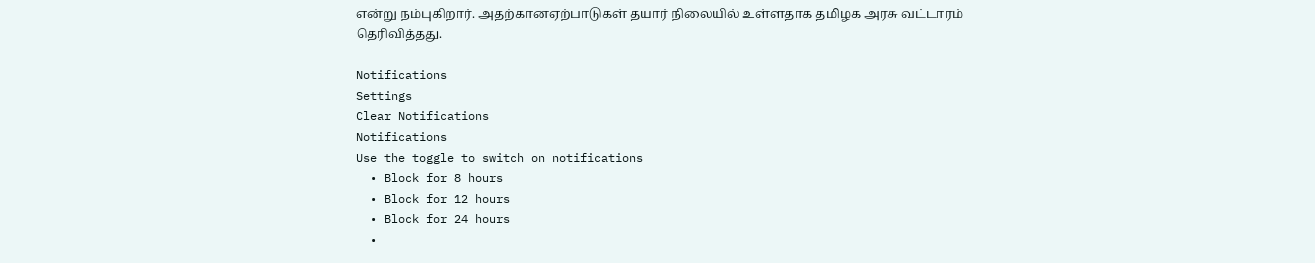என்று நம்புகிறார். அதற்கானஏற்பாடுகள் தயார் நிலையில் உள்ளதாக தமிழக அரசு வட்டாரம் தெரிவித்தது.

Notifications
Settings
Clear Notifications
Notifications
Use the toggle to switch on notifications
  • Block for 8 hours
  • Block for 12 hours
  • Block for 24 hours
  •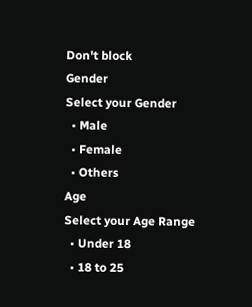Don't block
Gender
Select your Gender
  • Male
  • Female
  • Others
Age
Select your Age Range
  • Under 18
  • 18 to 25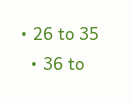• 26 to 35
  • 36 to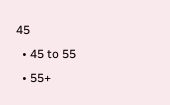45
  • 45 to 55
  • 55+